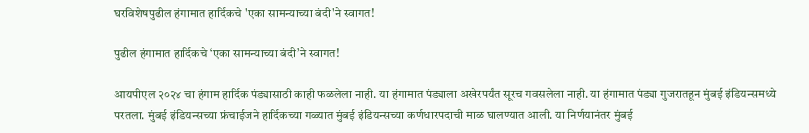घरविशेषपुढील हंगामात हार्दिकचे 'एका सामन्याच्या बंदी'ने स्वागत!

पुढील हंगामात हार्दिकचे ‘एका सामन्याच्या बंदी’ने स्वागत!

आयपीएल २०२४ चा हंगाम हार्दिक पंड्यासाठी काही फळलेला नाही. या हंगामात पंड्याला अखेरपर्यंत सूरच गवसलेला नाही. या हंगामात पंड्या गुजरातहून मुंबई इंडियन्समध्ये परतला. मुंबई इंडियन्सच्या फ्रंचाईजने हार्दिकच्या गळ्यात मुंबई इंडियन्सच्या कर्णधारपदाची माळ घालण्यात आली. या निर्णयानंतर मुंबई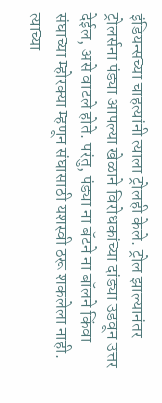इंडियन्सच्या चाहत्यांनी त्याला ट्रोलही केले. ट्रोल झाल्यानंतर ट्रोलर्सना पंड्या आपल्या खेळाने विरोधकांच्या दांड्या उडवून उत्तर देईल, असे वाटले होते. परंतु, पंड्या ना बॅटने ना बॉलने किंवा संघाच्या म्होरक्या म्हणून संघासाठी यशस्वी ठरू शकलेला नाही. त्याच्या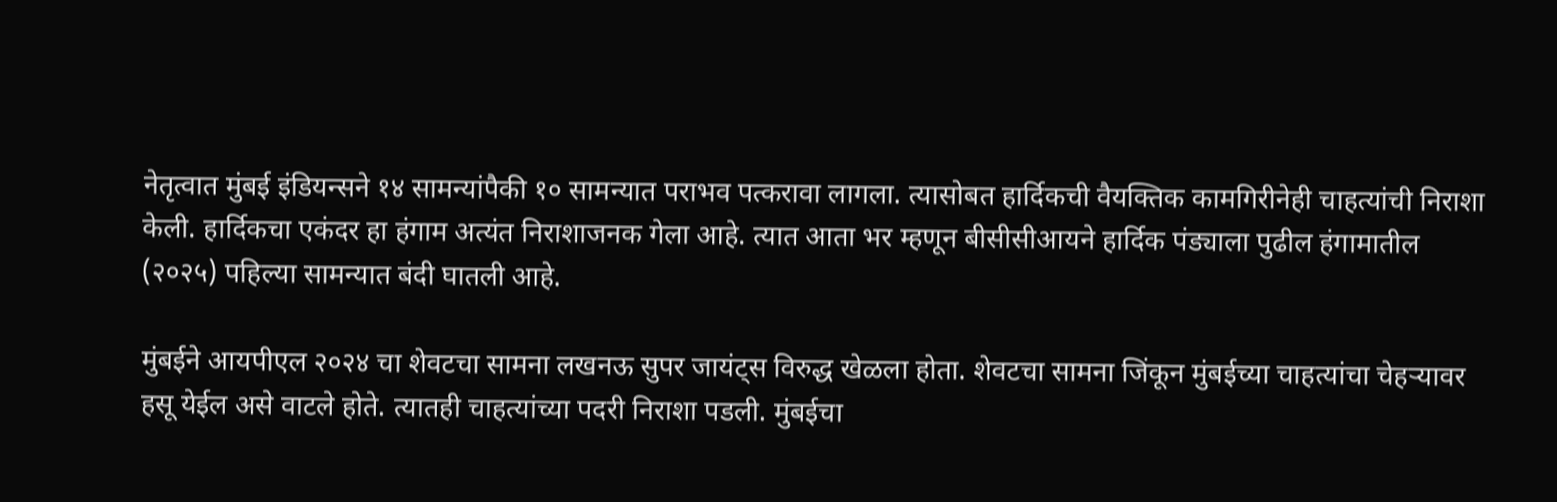नेतृत्वात मुंबई इंडियन्सने १४ सामन्यांपैकी १० सामन्यात पराभव पत्करावा लागला. त्यासोबत हार्दिकची वैयक्तिक कामगिरीनेही चाहत्यांची निराशा केली. हार्दिकचा एकंदर हा हंगाम अत्यंत निराशाजनक गेला आहे. त्यात आता भर म्हणून बीसीसीआयने हार्दिक पंड्याला पुढील हंगामातील (२०२५) पहिल्या सामन्यात बंदी घातली आहे.

मुंबईने आयपीएल २०२४ चा शेवटचा सामना लखनऊ सुपर जायंट्स विरुद्ध खेळला होता. शेवटचा सामना जिंकून मुंबईच्या चाहत्यांचा चेहऱ्यावर हसू येईल असे वाटले होते. त्यातही चाहत्यांच्या पदरी निराशा पडली. मुंबईचा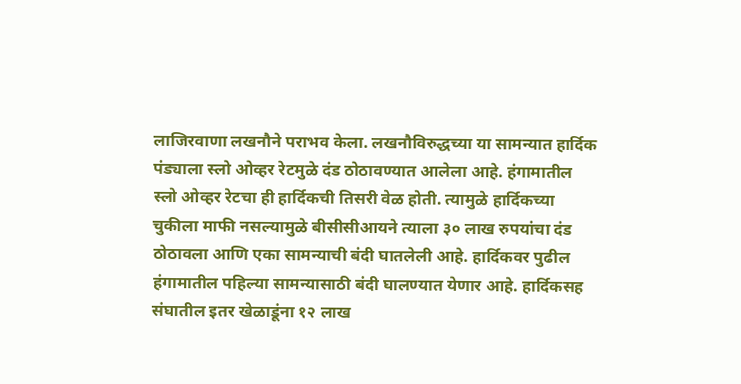लाजिरवाणा लखनौने पराभव केला. लखनौविरुद्धच्या या सामन्यात हार्दिक पंड्याला स्लो ओव्हर रेटमुळे दंड ठोठावण्यात आलेला आहे. हंगामातील स्लो ओव्हर रेटचा ही हार्दिकची तिसरी वेळ होती. त्यामुळे हार्दिकच्या चुकीला माफी नसल्यामुळे बीसीसीआयने त्याला ३० लाख रुपयांचा दंड ठोठावला आणि एका सामन्याची बंदी घातलेली आहे. हार्दिकवर पुढील हंगामातील पहिल्या सामन्यासाठी बंदी घालण्यात येणार आहे. हार्दिकसह संघातील इतर खेळाडूंना १२ लाख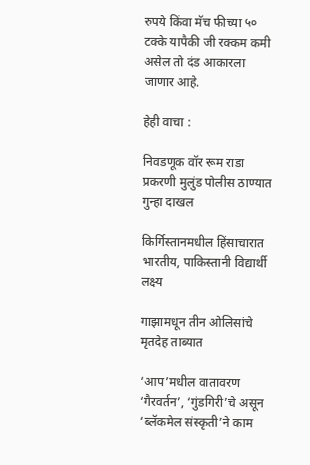रुपये किंवा मॅच फीच्या ५० टक्के यापैकी जी रक्कम कमी असेल तो दंड आकारला जाणार आहे.

हेही वाचा :

निवडणूक वॉर रूम राडा प्रकरणी मुलुंड पोलीस ठाण्यात गुन्हा दाखल

किर्गिस्तानमधील हिंसाचारात भारतीय, पाकिस्तानी विद्यार्थी लक्ष्य

गाझामधून तीन ओलिसांचे मृतदेह ताब्यात

‘आप’मधील वातावरण ‘गैरवर्तन’, ‘गुंडगिरी’चे असून ‘ब्लॅकमेल संस्कृती’ने काम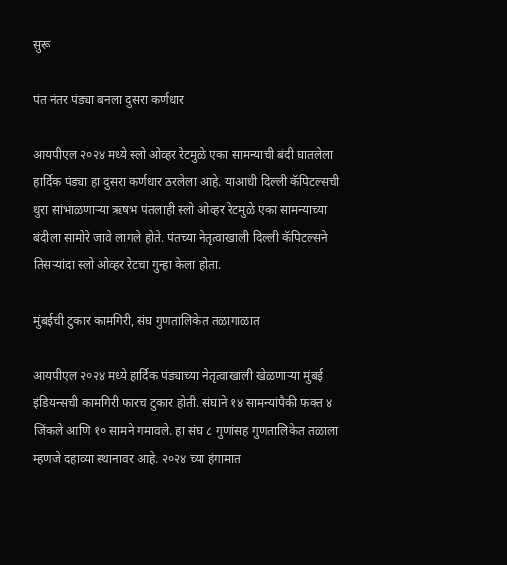सुरू

पंत नंतर पंड्या बनला दुसरा कर्णधार

आयपीएल २०२४ मध्ये स्लो ओव्हर रेटमुळे एका सामन्याची बंदी घातलेला हार्दिक पंड्या हा दुसरा कर्णधार ठरलेला आहे. याआधी दिल्ली कॅपिटल्सची धुरा सांभाळणाऱ्या ऋषभ पंतलाही स्लो ओव्हर रेटमुळे एका सामन्याच्या बंदीला सामोरे जावे लागले होते. पंतच्या नेतृत्वाखाली दिल्ली कॅपिटल्सने तिसऱ्यांदा स्लो ओव्हर रेटचा गुन्हा केला होता.

मुंबईची टुकार कामगिरी, संघ गुणतालिकेत तळागाळात

आयपीएल २०२४ मध्ये हार्दिक पंड्याच्या नेतृत्वाखाली खेळणाऱ्या मुंबई इंडियन्सची कामगिरी फारच टुकार होती. संघाने १४ सामन्यांपैकी फक्त ४ जिंकले आणि १० सामने गमावले. हा संघ ८ गुणांसह गुणतालिकेत तळाला म्हणजे दहाव्या स्थानावर आहे. २०२४ च्या हंगामात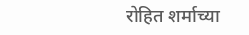रोहित शर्माच्या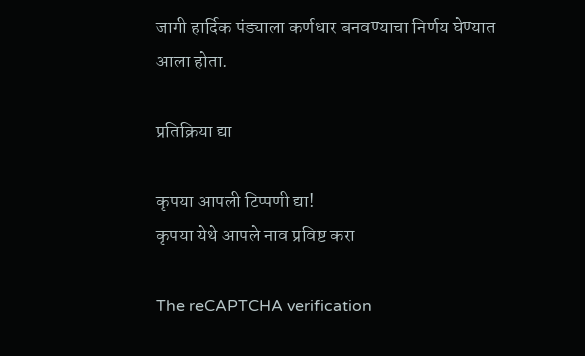जागी हार्दिक पंड्याला कर्णधार बनवण्याचा निर्णय घेण्यात आला होता.

प्रतिक्रिया द्या

कृपया आपली टिप्पणी द्या!
कृपया येथे आपले नाव प्रविष्ट करा

The reCAPTCHA verification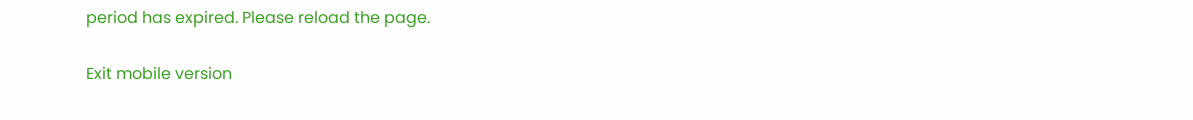period has expired. Please reload the page.

Exit mobile version